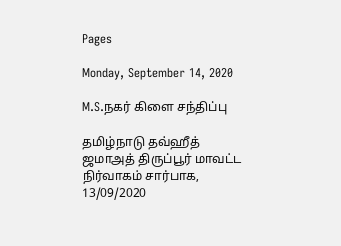Pages

Monday, September 14, 2020

M.S.நகர் கிளை சந்திப்பு

தமிழ்நாடு தவ்ஹீத் ஜமாஅத் திருப்பூர் மாவட்ட நிர்வாகம் சார்பாக, 13/09/2020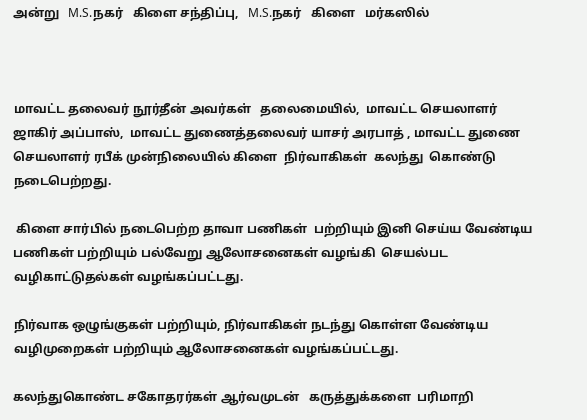அன்று   M.S.நகர்   கிளை சந்திப்பு,   M.S.நகர்   கிளை   மர்கஸில்



மாவட்ட தலைவர் நூர்தீன் அவர்கள்   தலைமையில்,  மாவட்ட செயலாளர் ஜாகிர் அப்பாஸ்,  மாவட்ட துணைத்தலைவர் யாசர் அரபாத் , மாவட்ட துணை செயலாளர் ரபீக் முன்நிலையில் கிளை  நிர்வாகிகள்  கலந்து  கொண்டு  நடைபெற்றது.

 கிளை சார்பில் நடைபெற்ற தாவா பணிகள்  பற்றியும் இனி செய்ய வேண்டிய பணிகள் பற்றியும் பல்வேறு ஆலோசனைகள் வழங்கி  செயல்பட வழிகாட்டுதல்கள் வழங்கப்பட்டது.

நிர்வாக ஒழுங்குகள் பற்றியும், நிர்வாகிகள் நடந்து கொள்ள வேண்டிய வழிமுறைகள் பற்றியும் ஆலோசனைகள் வழங்கப்பட்டது.

கலந்துகொண்ட சகோதரர்கள் ஆர்வமுடன்   கருத்துக்களை  பரிமாறி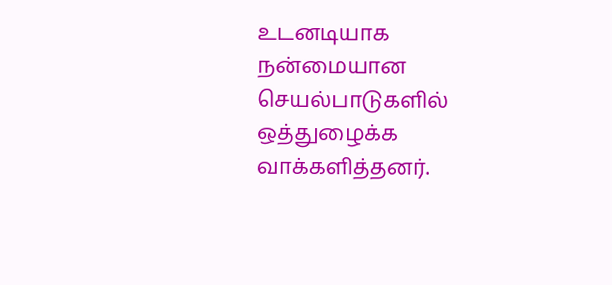உடனடியாக  நன்மையான  செயல்பாடுகளில்  ஒத்துழைக்க வாக்களித்தனர்.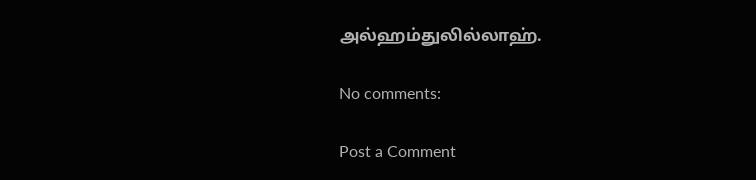அல்ஹம்துலில்லாஹ்.

No comments:

Post a Comment